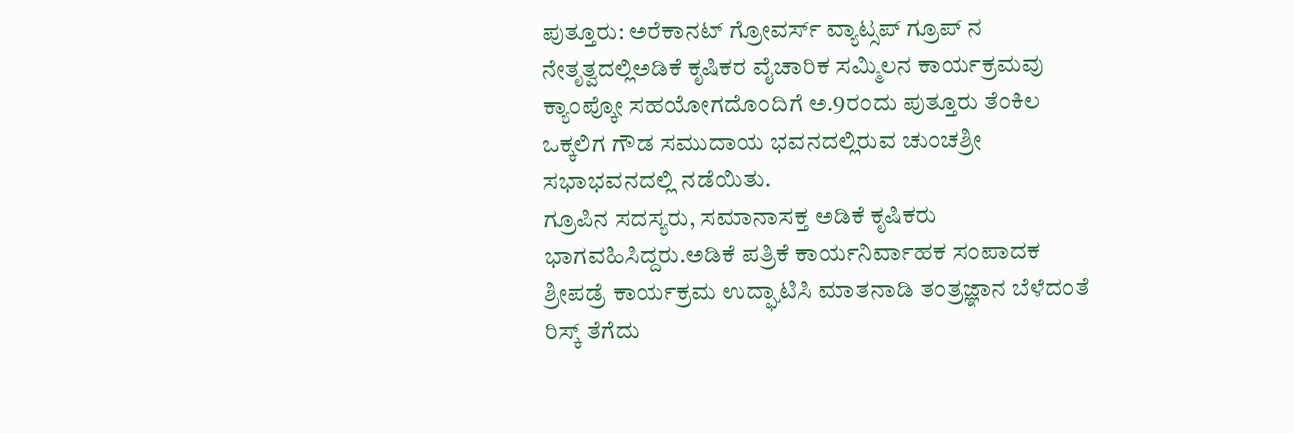ಪುತ್ತೂರು: ಅರೆಕಾನಟ್ ಗ್ರೋವರ್ಸ್ ವ್ಯಾಟ್ಸಪ್ ಗ್ರೂಪ್ ನ ನೇತೃತ್ವದಲ್ಲಿಅಡಿಕೆ ಕೃಷಿಕರ ವೈಚಾರಿಕ ಸಮ್ಮಿಲನ ಕಾರ್ಯಕ್ರಮವು ಕ್ಯಾಂಪ್ಕೋ ಸಹಯೋಗದೊಂದಿಗೆ ಅ.9ರಂದು ಪುತ್ತೂರು ತೆಂಕಿಲ ಒಕ್ಕಲಿಗ ಗೌಡ ಸಮುದಾಯ ಭವನದಲ್ಲಿರುವ ಚುಂಚಶ್ರೀ ಸಭಾಭವನದಲ್ಲಿ ನಡೆಯಿತು.
ಗ್ರೂಪಿನ ಸದಸ್ಯರು, ಸಮಾನಾಸಕ್ತ ಅಡಿಕೆ ಕೃಷಿಕರು ಭಾಗವಹಿಸಿದ್ದರು.ಅಡಿಕೆ ಪತ್ರಿಕೆ ಕಾರ್ಯನಿರ್ವಾಹಕ ಸಂಪಾದಕ ಶ್ರೀಪಡ್ರೆ ಕಾರ್ಯಕ್ರಮ ಉದ್ಘಾಟಿಸಿ ಮಾತನಾಡಿ ತಂತ್ರಜ್ಞಾನ ಬೆಳೆದಂತೆ ರಿಸ್ಕ್ ತೆಗೆದು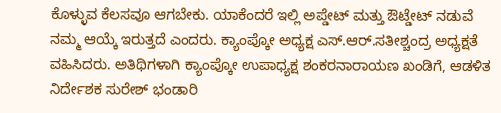ಕೊಳ್ಳುವ ಕೆಲಸವೂ ಆಗಬೇಕು. ಯಾಕೆಂದರೆ ಇಲ್ಲಿ ಅಪ್ಡೇಟ್ ಮತ್ತು ಔಟ್ಡೇಟ್ ನಡುವೆ ನಮ್ಮ ಆಯ್ಕೆ ಇರುತ್ತದೆ ಎಂದರು. ಕ್ಯಾಂಪ್ಕೋ ಅಧ್ಯಕ್ಷ ಎಸ್.ಆರ್.ಸತೀಶ್ಚಂದ್ರ ಅಧ್ಯಕ್ಷತೆ ವಹಿಸಿದರು. ಅತಿಥಿಗಳಾಗಿ ಕ್ಯಾಂಪ್ಕೋ ಉಪಾಧ್ಯಕ್ಷ ಶಂಕರನಾರಾಯಣ ಖಂಡಿಗೆ, ಆಡಳಿತ ನಿರ್ದೇಶಕ ಸುರೇಶ್ ಭಂಡಾರಿ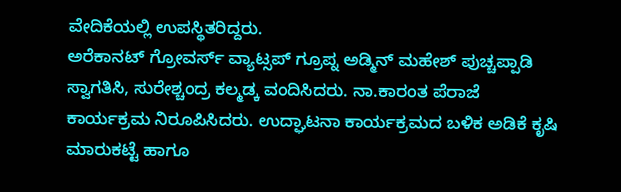ವೇದಿಕೆಯಲ್ಲಿ ಉಪಸ್ಥಿತರಿದ್ದರು.
ಅರೆಕಾನಟ್ ಗ್ರೋವರ್ಸ್ ವ್ಯಾಟ್ಸಪ್ ಗ್ರೂಪ್ನ ಅಡ್ಮಿನ್ ಮಹೇಶ್ ಪುಚ್ಚಪ್ಪಾಡಿ ಸ್ವಾಗತಿಸಿ, ಸುರೇಶ್ಚಂದ್ರ ಕಲ್ಮಡ್ಕ ವಂದಿಸಿದರು. ನಾ.ಕಾರಂತ ಪೆರಾಜೆ ಕಾರ್ಯಕ್ರಮ ನಿರೂಪಿಸಿದರು. ಉದ್ಘಾಟನಾ ಕಾರ್ಯಕ್ರಮದ ಬಳಿಕ ಅಡಿಕೆ ಕೃಷಿ ಮಾರುಕಟ್ಟೆ ಹಾಗೂ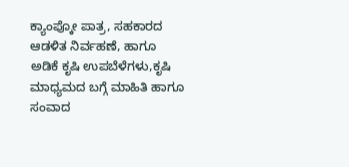ಕ್ಯಾಂಪ್ಕೋ ಪಾತ್ರ, ಸಹಕಾರದ ಆಡಳಿತ ನಿರ್ವಹಣೆ, ಹಾಗೂ ಅಡಿಕೆ ಕೃಷಿ ಉಪಬೆಳೆಗಳು,ಕೃಷಿ ಮಾಧ್ಯಮದ ಬಗ್ಗೆ ಮಾಹಿತಿ ಹಾಗೂ ಸಂವಾದ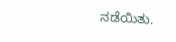ನಡೆಯಿತು.